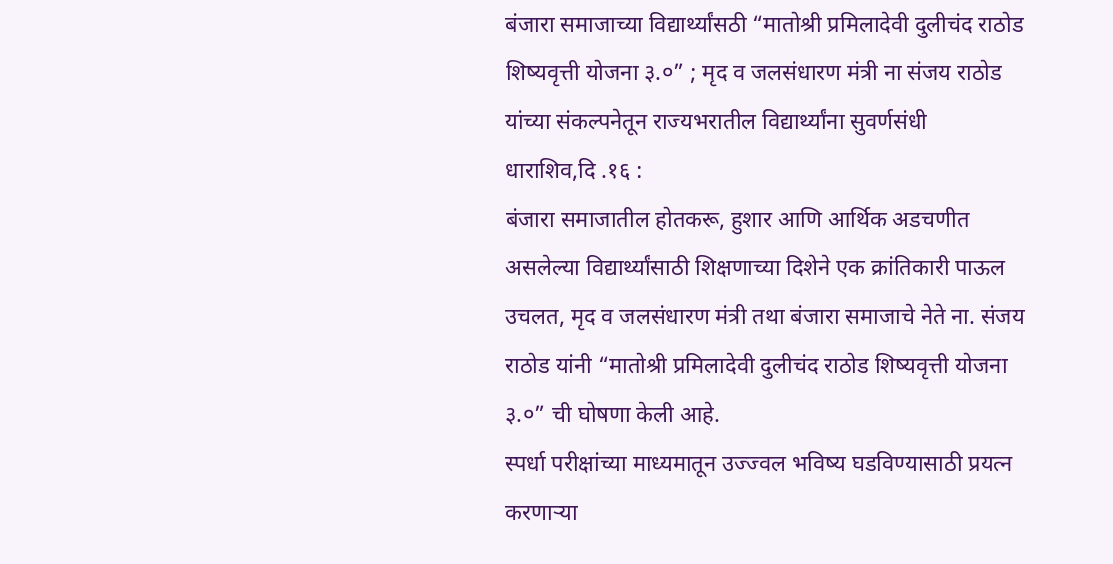बंजारा समाजाच्या विद्यार्थ्यांसठी “मातोश्री प्रमिलादेवी दुलीचंद राठोड शिष्यवृत्ती योजना ३.०” ; मृद व जलसंधारण मंत्री ना संजय राठोड यांच्या संकल्पनेतून राज्यभरातील विद्यार्थ्यांना सुवर्णसंधी
धाराशिव,दि .१६ :
बंजारा समाजातील होतकरू, हुशार आणि आर्थिक अडचणीत असलेल्या विद्यार्थ्यांसाठी शिक्षणाच्या दिशेने एक क्रांतिकारी पाऊल उचलत, मृद व जलसंधारण मंत्री तथा बंजारा समाजाचे नेते ना. संजय राठोड यांनी “मातोश्री प्रमिलादेवी दुलीचंद राठोड शिष्यवृत्ती योजना ३.०” ची घोषणा केली आहे.
स्पर्धा परीक्षांच्या माध्यमातून उज्ज्वल भविष्य घडविण्यासाठी प्रयत्न करणाऱ्या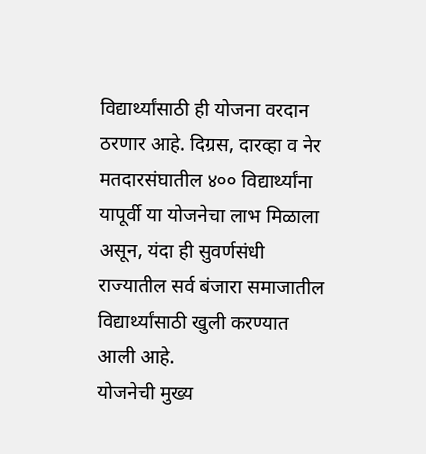विद्यार्थ्यांसाठी ही योजना वरदान ठरणार आहे. दिग्रस, दारव्हा व नेर मतदारसंघातील ४०० विद्यार्थ्यांना यापूर्वी या योजनेचा लाभ मिळाला असून, यंदा ही सुवर्णसंधी राज्यातील सर्व बंजारा समाजातील विद्यार्थ्यांसाठी खुली करण्यात आली आहे.
योजनेची मुख्य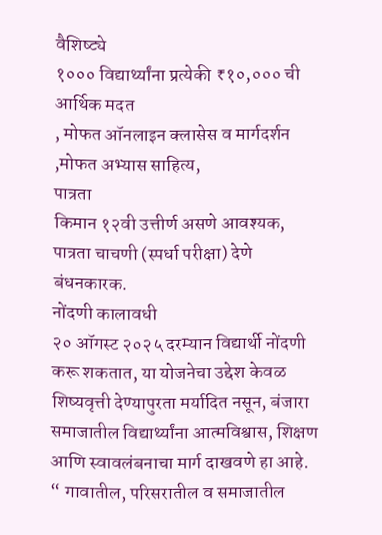वैशिष्ट्ये
१००० विद्यार्थ्यांना प्रत्येकी ₹१०,००० ची आर्थिक मदत
, मोफत ऑनलाइन क्लासेस व मार्गदर्शन ,मोफत अभ्यास साहित्य,
पात्रता
किमान १२वी उत्तीर्ण असणे आवश्यक, पात्रता चाचणी (स्पर्धा परीक्षा) देणे बंधनकारक.
नोंदणी कालावधी
२० ऑगस्ट २०२५ दरम्यान विद्यार्थी नोंदणी करू शकतात, या योजनेचा उद्देश केवळ शिष्यवृत्ती देण्यापुरता मर्यादित नसून, बंजारा समाजातील विद्यार्थ्यांना आत्मविश्वास, शिक्षण आणि स्वावलंबनाचा मार्ग दाखवणे हा आहे. “ गावातील, परिसरातील व समाजातील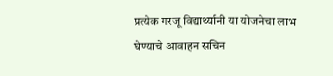प्रत्येक गरजू विद्यार्थ्यानी या योजनेचा लाभ घेण्याचे आवाहन सचिन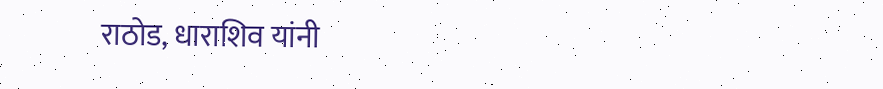राठोड, धाराशिव यांनी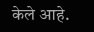केले आहे.